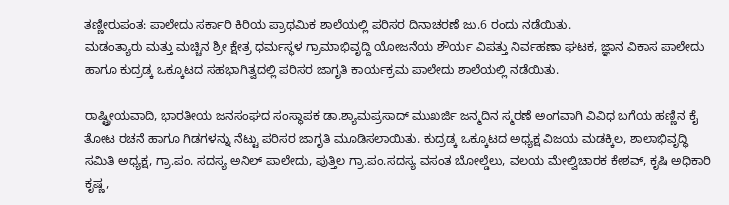ತಣ್ಣೀರುಪಂತ: ಪಾಲೇದು ಸರ್ಕಾರಿ ಕಿರಿಯ ಪ್ರಾಥಮಿಕ ಶಾಲೆಯಲ್ಲಿ ಪರಿಸರ ದಿನಾಚರಣೆ ಜು.6 ರಂದು ನಡೆಯಿತು.
ಮಡಂತ್ಯಾರು ಮತ್ತು ಮಚ್ಚಿನ ಶ್ರೀ ಕ್ಷೇತ್ರ ಧರ್ಮಸ್ಥಳ ಗ್ರಾಮಾಭಿವೃದ್ದಿ ಯೋಜನೆಯ ಶೌರ್ಯ ವಿಪತ್ತು ನಿರ್ವಹಣಾ ಘಟಕ, ಜ್ಞಾನ ವಿಕಾಸ ಪಾಲೇದು ಹಾಗೂ ಕುದ್ರಡ್ಕ ಒಕ್ಕೂಟದ ಸಹಭಾಗಿತ್ವದಲ್ಲಿ ಪರಿಸರ ಜಾಗೃತಿ ಕಾರ್ಯಕ್ರಮ ಪಾಲೇದು ಶಾಲೆಯಲ್ಲಿ ನಡೆಯಿತು.

ರಾಷ್ಟ್ರೀಯವಾದಿ, ಭಾರತೀಯ ಜನಸಂಘದ ಸಂಸ್ಥಾಪಕ ಡಾ.ಶ್ಯಾಮಪ್ರಸಾದ್ ಮುಖರ್ಜಿ ಜನ್ಮದಿನ ಸ್ಮರಣೆ ಅಂಗವಾಗಿ ವಿವಿಧ ಬಗೆಯ ಹಣ್ಣಿನ ಕೈ ತೋಟ ರಚನೆ ಹಾಗೂ ಗಿಡಗಳನ್ನು ನೆಟ್ಟು ಪರಿಸರ ಜಾಗೃತಿ ಮೂಡಿಸಲಾಯಿತು. ಕುದ್ರಡ್ಕ ಒಕ್ಕೂಟದ ಅಧ್ಯಕ್ಷ ವಿಜಯ ಮಡಕ್ಕಿಲ, ಶಾಲಾಭಿವೃದ್ಧಿ ಸಮಿತಿ ಅಧ್ಯಕ್ಷ, ಗ್ರಾ.ಪಂ. ಸದಸ್ಯ ಅನಿಲ್ ಪಾಲೇದು, ಪುತ್ತಿಲ ಗ್ರಾ.ಪಂ.ಸದಸ್ಯ ವಸಂತ ಬೋಲ್ಡೆಲು, ವಲಯ ಮೇಲ್ವಿಚಾರಕ ಕೇಶವ್, ಕೃಷಿ ಅಧಿಕಾರಿ ಕೃಷ್ಣ,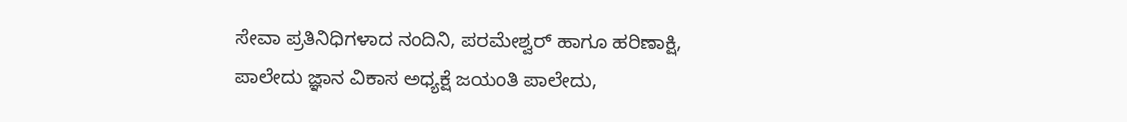ಸೇವಾ ಪ್ರತಿನಿಧಿಗಳಾದ ನಂದಿನಿ, ಪರಮೇಶ್ವರ್ ಹಾಗೂ ಹರಿಣಾಕ್ಷಿ, ಪಾಲೇದು ಜ್ಞಾನ ವಿಕಾಸ ಅಧ್ಯಕ್ಷೆ ಜಯಂತಿ ಪಾಲೇದು,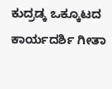ಕುದ್ರಡ್ಕ ಒಕ್ಕೂಟದ ಕಾರ್ಯದರ್ಶಿ ಗೀತಾ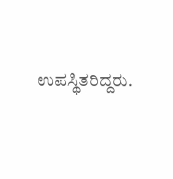ಉಪಸ್ಥಿತರಿದ್ದರು.